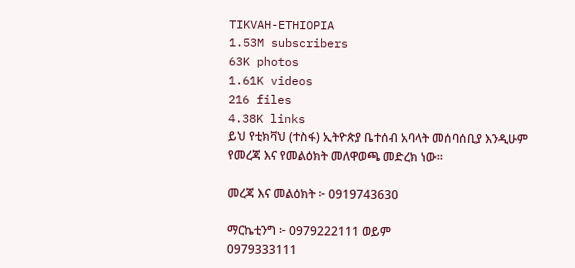TIKVAH-ETHIOPIA
1.53M subscribers
63K photos
1.61K videos
216 files
4.38K links
ይህ የቲክቫህ (ተስፋ) ኢትዮጵያ ቤተሰብ አባላት መሰባሰቢያ እንዲሁም የመረጃ እና የመልዕክት መለዋወጫ መድረክ ነው።

መረጃ እና መልዕክት ፦ 0919743630

ማርኬቲንግ ፦ 0979222111 ወይም
0979333111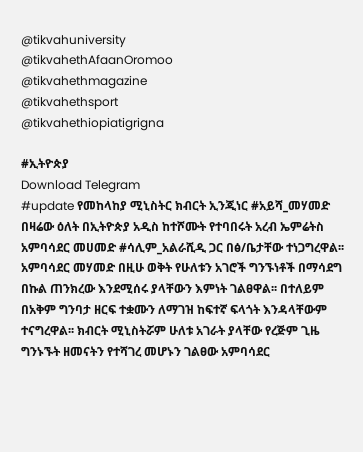@tikvahuniversity
@tikvahethAfaanOromoo
@tikvahethmagazine
@tikvahethsport
@tikvahethiopiatigrigna

#ኢትዮጵያ
Download Telegram
#update የመከላከያ ሚኒስትር ክብርት ኢንጂነር #አይሻ_መሃመድ በዛሬው ዕለት በኢትዮጵያ አዲስ ከተሾሙት የተባበሩት አረብ ኤምሬትስ አምባሳደር መሀመድ #ሳሊም_አልራሺዲ ጋር በፅ/ቤታቸው ተነጋግረዋል፡፡ አምባሳደር መሃመድ በዚሁ ወቅት የሁለቱን አገሮች ግንኙነቶች በማሳደግ በኩል ጠንክረው እንደሚሰሩ ያላቸውን እምነት ገልፀዋል፡፡ በተለይም በአቅም ግንባታ ዘርፍ ተቋሙን ለማገዝ ከፍተኛ ፍላጎት እንዳላቸውም ተናግረዋል፡፡ ክብርት ሚኒስትሯም ሁለቱ አገራት ያላቸው የረጅም ጊዜ ግንኑኙት ዘመናትን የተሻገረ መሆኑን ገልፀው አምባሳደር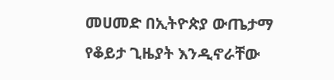መሀመድ በኢትዮጵያ ውጤታማ የቆይታ ጊዜያት እንዲኖራቸው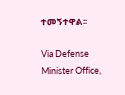ተመኝተዋል፡፡

Via Defense Minister Office,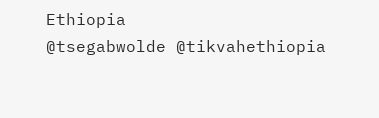Ethiopia
@tsegabwolde @tikvahethiopia